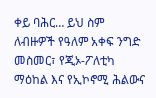ቀይ ባሕር… ይህ ስም ለብዙዎች የዓለም አቀፍ ንግድ መስመር፣ የጂኦ-ፖለቲካ ማዕከል እና የኢኮኖሚ ሕልውና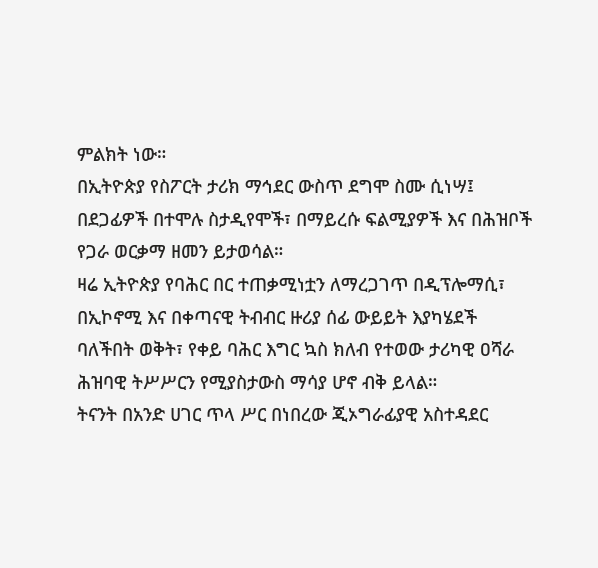ምልክት ነው።
በኢትዮጵያ የስፖርት ታሪክ ማኅደር ውስጥ ደግሞ ስሙ ሲነሣ፤ በደጋፊዎች በተሞሉ ስታዲየሞች፣ በማይረሱ ፍልሚያዎች እና በሕዝቦች የጋራ ወርቃማ ዘመን ይታወሳል።
ዛሬ ኢትዮጵያ የባሕር በር ተጠቃሚነቷን ለማረጋገጥ በዲፕሎማሲ፣ በኢኮኖሚ እና በቀጣናዊ ትብብር ዙሪያ ሰፊ ውይይት እያካሄደች ባለችበት ወቅት፣ የቀይ ባሕር እግር ኳስ ክለብ የተወው ታሪካዊ ዐሻራ ሕዝባዊ ትሥሥርን የሚያስታውስ ማሳያ ሆኖ ብቅ ይላል።
ትናንት በአንድ ሀገር ጥላ ሥር በነበረው ጂኦግራፊያዊ አስተዳደር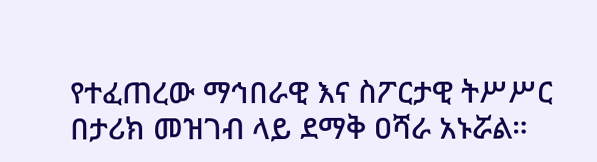የተፈጠረው ማኅበራዊ እና ስፖርታዊ ትሥሥር በታሪክ መዝገብ ላይ ደማቅ ዐሻራ አኑሯል።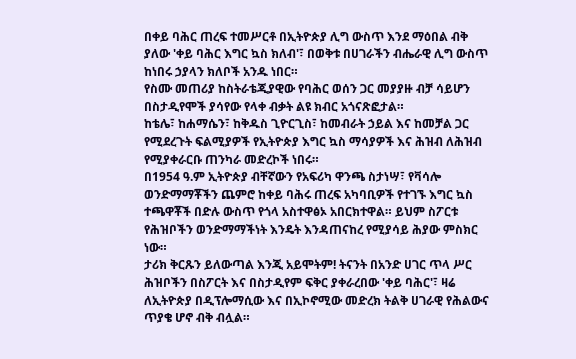በቀይ ባሕር ጠረፍ ተመሥርቶ በኢትዮጵያ ሊግ ውስጥ እንደ ማዕበል ብቅ ያለው 'ቀይ ባሕር እግር ኳስ ክለብ'፣ በወቅቱ በሀገራችን ብሔራዊ ሊግ ውስጥ ከነበሩ ኃያላን ክለቦች አንዱ ነበር።
የስሙ መጠሪያ ከስትራቴጂያዊው የባሕር ወሰን ጋር መያያዙ ብቻ ሳይሆን በስታዲየሞች ያሳየው የላቀ ብቃት ልዩ ክብር አጎናጽፎታል።
ከቴሌ፣ ከሐማሴን፣ ከቅዱስ ጊዮርጊስ፣ ከመብራት ኃይል እና ከመቻል ጋር የሚደረጉት ፍልሚያዎች የኢትዮጵያ እግር ኳስ ማሳያዎች እና ሕዝብ ለሕዝብ የሚያቀራርቡ ጠንካራ መድረኮች ነበሩ።
በ1954 ዓ.ም ኢትዮጵያ ብቸኛውን የአፍሪካ ዋንጫ ስታነሣ፣ የቫሳሎ ወንድማማቾችን ጨምሮ ከቀይ ባሕሩ ጠረፍ አካባቢዎች የተገኙ እግር ኳስ ተጫዋቾች በድሉ ውስጥ የጎላ አስተዋፅኦ አበርክተዋል። ይህም ስፖርቱ የሕዝቦችን ወንድማማችነት እንዴት እንዳጠናከረ የሚያሳይ ሕያው ምስክር ነው።
ታሪክ ቅርጹን ይለውጣል እንጂ አይሞትም! ትናንት በአንድ ሀገር ጥላ ሥር ሕዝቦችን በስፖርት እና በስታዲየም ፍቅር ያቀራረበው 'ቀይ ባሕር'፣ ዛሬ ለኢትዮጵያ በዲፕሎማሲው እና በኢኮኖሚው መድረክ ትልቅ ሀገራዊ የሕልውና ጥያቄ ሆኖ ብቅ ብሏል።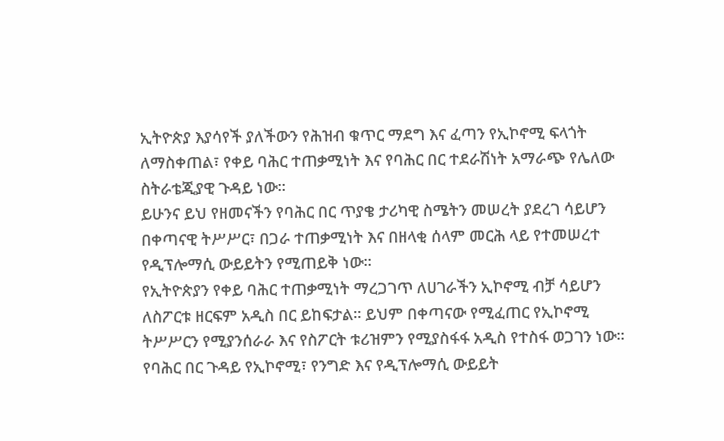ኢትዮጵያ እያሳየች ያለችውን የሕዝብ ቁጥር ማደግ እና ፈጣን የኢኮኖሚ ፍላጎት ለማስቀጠል፣ የቀይ ባሕር ተጠቃሚነት እና የባሕር በር ተደራሽነት አማራጭ የሌለው ስትራቴጂያዊ ጉዳይ ነው።
ይሁንና ይህ የዘመናችን የባሕር በር ጥያቄ ታሪካዊ ስሜትን መሠረት ያደረገ ሳይሆን በቀጣናዊ ትሥሥር፣ በጋራ ተጠቃሚነት እና በዘላቂ ሰላም መርሕ ላይ የተመሠረተ የዲፕሎማሲ ውይይትን የሚጠይቅ ነው።
የኢትዮጵያን የቀይ ባሕር ተጠቃሚነት ማረጋገጥ ለሀገራችን ኢኮኖሚ ብቻ ሳይሆን ለስፖርቱ ዘርፍም አዲስ በር ይከፍታል። ይህም በቀጣናው የሚፈጠር የኢኮኖሚ ትሥሥርን የሚያንሰራራ እና የስፖርት ቱሪዝምን የሚያስፋፋ አዲስ የተስፋ ወጋገን ነው።
የባሕር በር ጉዳይ የኢኮኖሚ፣ የንግድ እና የዲፕሎማሲ ውይይት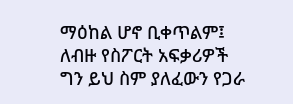ማዕከል ሆኖ ቢቀጥልም፤ ለብዙ የስፖርት አፍቃሪዎች ግን ይህ ስም ያለፈውን የጋራ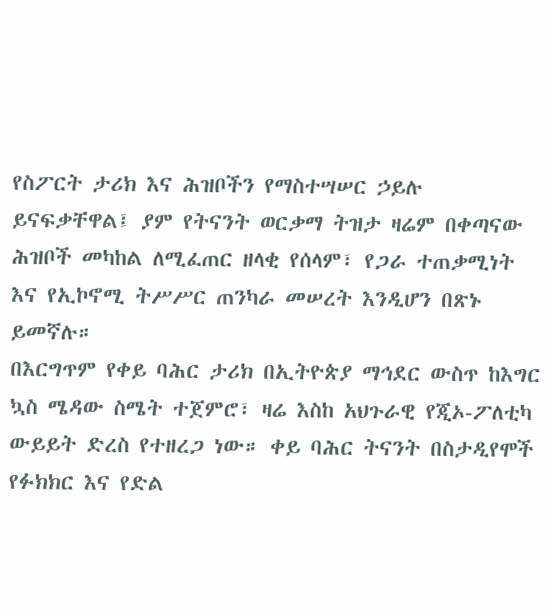የስፖርት ታሪክ እና ሕዝቦችን የማስተሣሠር ኃይሉ ይናፍቃቸዋል፤ ያም የትናንት ወርቃማ ትዝታ ዛሬም በቀጣናው ሕዝቦች መካከል ለሚፈጠር ዘላቂ የሰላም፣ የጋራ ተጠቃሚነት እና የኢኮኖሚ ትሥሥር ጠንካራ መሠረት እንዲሆን በጽኑ ይመኛሉ።
በእርግጥም የቀይ ባሕር ታሪክ በኢትዮጵያ ማኅደር ውስጥ ከእግር ኳስ ሜዳው ስሜት ተጀምሮ፣ ዛሬ እስከ አህጉራዊ የጂኦ-ፖለቲካ ውይይት ድረስ የተዘረጋ ነው። ቀይ ባሕር ትናንት በስታዲየሞች የፉክክር እና የድል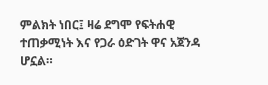ምልክት ነበር፤ ዛሬ ደግሞ የፍትሐዊ ተጠቃሚነት እና የጋራ ዕድገት ዋና አጀንዳ ሆኗል።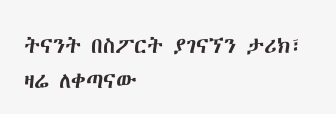ትናንት በስፖርት ያገናኘን ታሪክ፣ ዛሬ ለቀጣናው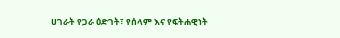ሀገራት የጋራ ዕድገት፣ የሰላም እና የፍትሐዊነት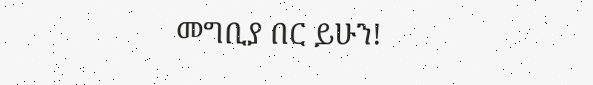መግቢያ በር ይሁን!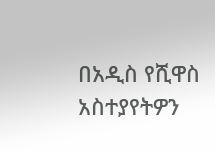በአዲስ የሺዋስ
አስተያየትዎን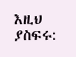እዚህ ያስፍሩ: